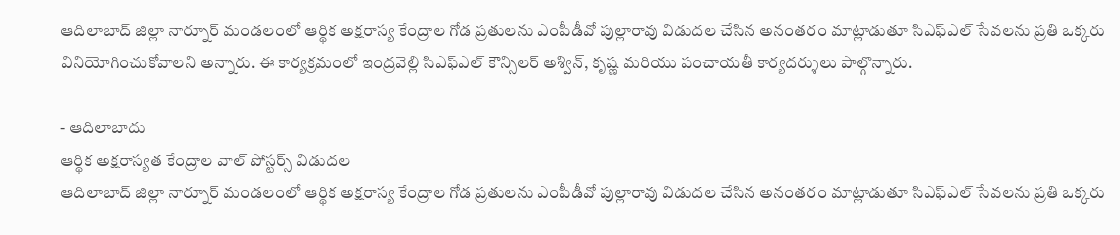ఆదిలాబాద్ జిల్లా నార్నూర్ మండలంలో ఆర్థిక అక్షరాస్య కేంద్రాల గోడ ప్రతులను ఎంపీడీవో పుల్లారావు విడుదల చేసిన అనంతరం మాట్లాడుతూ సిఎఫ్ఎల్ సేవలను ప్రతి ఒక్కరు వినియోగించుకోవాలని అన్నారు. ఈ కార్యక్రమంలో ఇంద్రవెల్లి సిఎఫ్ఎల్ కౌన్సిలర్ అశ్విన్, కృష్ణ మరియు పంచాయతీ కార్యదర్శులు పాల్గొన్నారు.

- ఆదిలాబాదు
ఆర్థిక అక్షరాస్యత కేంద్రాల వాల్ పోస్టర్స్ విడుదల
ఆదిలాబాద్ జిల్లా నార్నూర్ మండలంలో ఆర్థిక అక్షరాస్య కేంద్రాల గోడ ప్రతులను ఎంపీడీవో పుల్లారావు విడుదల చేసిన అనంతరం మాట్లాడుతూ సిఎఫ్ఎల్ సేవలను ప్రతి ఒక్కరు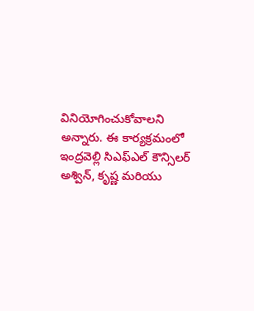వినియోగించుకోవాలని అన్నారు. ఈ కార్యక్రమంలో ఇంద్రవెల్లి సిఎఫ్ఎల్ కౌన్సిలర్ అశ్విన్, కృష్ణ మరియు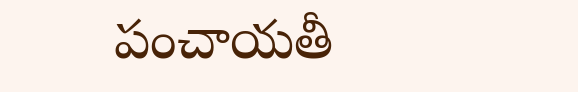పంచాయతీ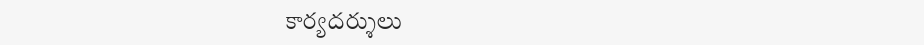కార్యదర్శులు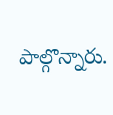పాల్గొన్నారు.